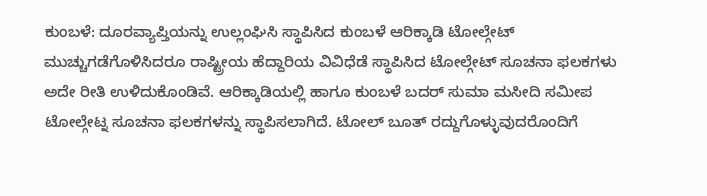ಕುಂಬಳೆ: ದೂರವ್ಯಾಪ್ತಿಯನ್ನು ಉಲ್ಲಂಘಿಸಿ ಸ್ಥಾಪಿಸಿದ ಕುಂಬಳೆ ಆರಿಕ್ಕಾಡಿ ಟೋಲ್ಗೇಟ್ ಮುಚ್ಚುಗಡೆಗೊಳಿಸಿದರೂ ರಾಷ್ಟ್ರೀಯ ಹೆದ್ದಾರಿಯ ವಿವಿಧೆಡೆ ಸ್ಥಾಪಿಸಿದ ಟೋಲ್ಗೇಟ್ ಸೂಚನಾ ಫಲಕಗಳು ಅದೇ ರೀತಿ ಉಳಿದುಕೊಂಡಿವೆ. ಆರಿಕ್ಕಾಡಿಯಲ್ಲಿ ಹಾಗೂ ಕುಂಬಳೆ ಬದರ್ ಸುಮಾ ಮಸೀದಿ ಸಮೀಪ ಟೋಲ್ಗೇಟ್ನ ಸೂಚನಾ ಫಲಕಗಳನ್ನು ಸ್ಥಾಪಿಸಲಾಗಿದೆ. ಟೋಲ್ ಬೂತ್ ರದ್ದುಗೊಳ್ಳುವುದರೊಂದಿಗೆ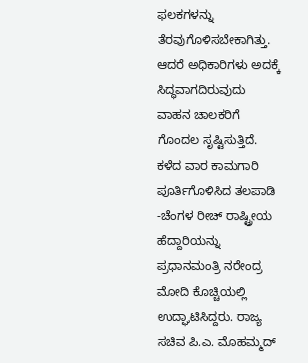ಫಲಕಗಳನ್ನು ತೆರವುಗೊಳಿಸಬೇಕಾಗಿತ್ತು. ಆದರೆ ಅಧಿಕಾರಿಗಳು ಅದಕ್ಕೆ ಸಿದ್ಧವಾಗದಿರುವುದು ವಾಹನ ಚಾಲಕರಿಗೆ ಗೊಂದಲ ಸೃಷ್ಟಿಸುತ್ತಿದೆ.
ಕಳೆದ ವಾರ ಕಾಮಗಾರಿ ಪೂರ್ತಿಗೊಳಿಸಿದ ತಲಪಾಡಿ -ಚೆಂಗಳ ರೀಚ್ ರಾಷ್ಟ್ರೀಯ ಹೆದ್ದಾರಿಯನ್ನು ಪ್ರಧಾನಮಂತ್ರಿ ನರೇಂದ್ರ ಮೋದಿ ಕೊಚ್ಚಿಯಲ್ಲಿ ಉದ್ಘಾಟಿಸಿದ್ದರು. ರಾಜ್ಯ ಸಚಿವ ಪಿ.ಎ. ಮೊಹಮ್ಮದ್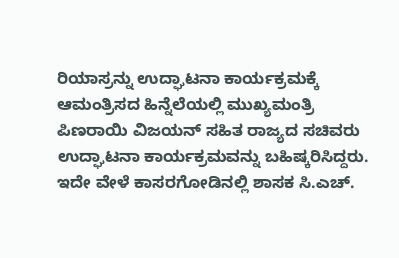ರಿಯಾಸ್ರನ್ನು ಉದ್ಘಾಟನಾ ಕಾರ್ಯಕ್ರಮಕ್ಕೆ ಆಮಂತ್ರಿಸದ ಹಿನ್ನೆಲೆಯಲ್ಲಿ ಮುಖ್ಯಮಂತ್ರಿ ಪಿಣರಾಯಿ ವಿಜಯನ್ ಸಹಿತ ರಾಜ್ಯದ ಸಚಿವರು ಉದ್ಘಾಟನಾ ಕಾರ್ಯಕ್ರಮವನ್ನು ಬಹಿಷ್ಕರಿಸಿದ್ದರು. ಇದೇ ವೇಳೆ ಕಾಸರಗೋಡಿನಲ್ಲಿ ಶಾಸಕ ಸಿ.ಎಚ್.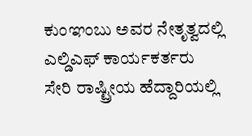ಕುಂಞಂಬು ಅವರ ನೇತೃತ್ವದಲ್ಲಿ ಎಲ್ಡಿಎಫ್ ಕಾರ್ಯಕರ್ತರು ಸೇರಿ ರಾಷ್ಟ್ರೀಯ ಹೆದ್ದಾರಿಯಲ್ಲಿ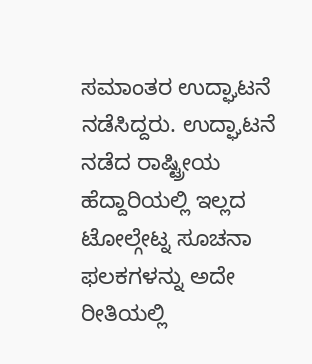ಸಮಾಂತರ ಉದ್ಘಾಟನೆ ನಡೆಸಿದ್ದರು. ಉದ್ಘಾಟನೆ ನಡೆದ ರಾಷ್ಟ್ರೀಯ ಹೆದ್ದಾರಿಯಲ್ಲಿ ಇಲ್ಲದ ಟೋಲ್ಗೇಟ್ನ ಸೂಚನಾ ಫಲಕಗಳನ್ನು ಅದೇ ರೀತಿಯಲ್ಲಿ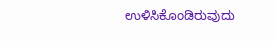ಉಳಿಸಿಕೊಂಡಿರುವುದು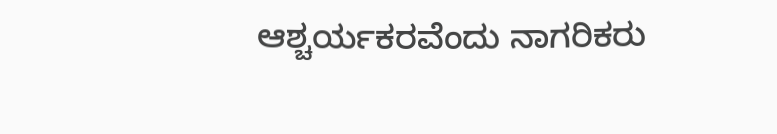ಆಶ್ಚರ್ಯಕರವೆಂದು ನಾಗರಿಕರು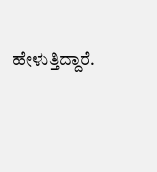ಹೇಳುತ್ತಿದ್ದಾರೆ.